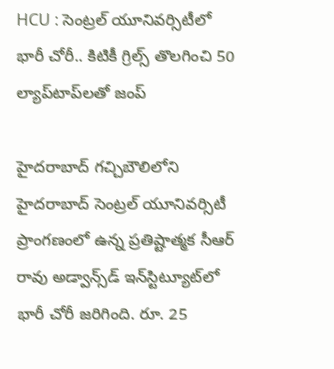HCU : సెంట్రల్ యూనివ‌ర్సిటీలో భారీ చోరీ.. కిటికీ గ్రిల్స్‌ తొలగించి 50 ల్యాప్‌టాప్‌లతో జంప్

హైదరాబాద్‌ గ‌చ్చిబౌలిలోని హైద‌రాబాద్ సెంట్రల్ యూనివ‌ర్సిటీ ప్రాంగ‌ణంలో ఉన్న ప్రతిష్టాత్మక సీఆర్ రావు అడ్వాన్స్‌డ్ ఇన్‌స్టిట్యూట్‌లో భారీ చోరీ జ‌రిగింది. రూ. 25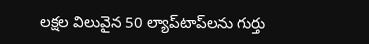ల‌క్షల విలువైన 50 ల్యాప్‌టాప్‌ల‌ను గుర్తు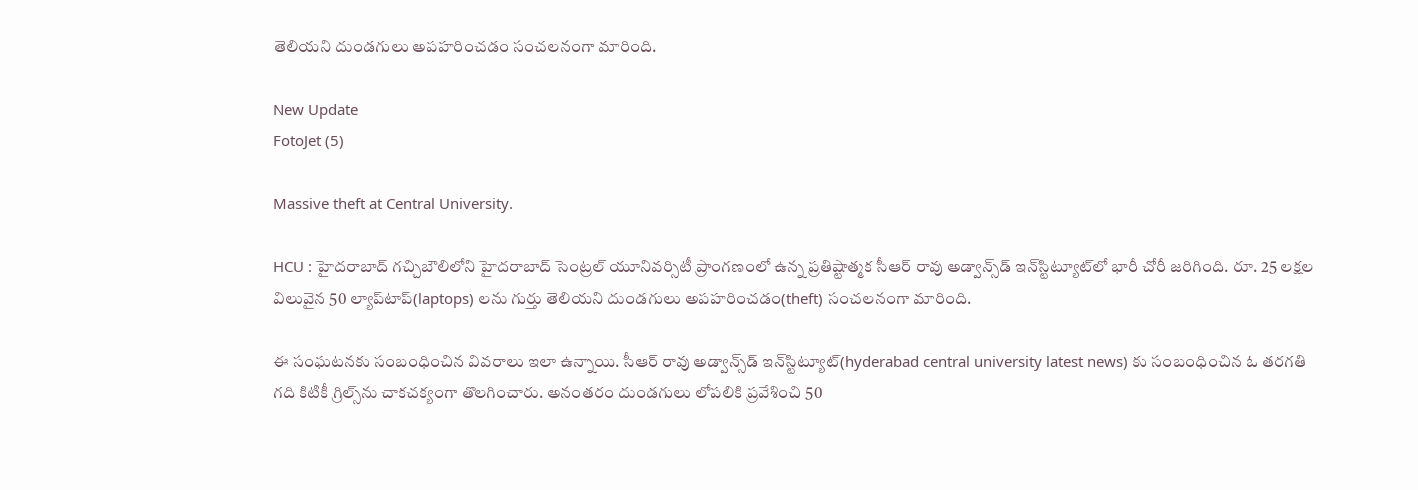తెలియ‌ని దుండ‌గులు అప‌హ‌రించడం సంచలనంగా మారింది.

New Update
FotoJet (5)

Massive theft at Central University.

HCU : హైదరాబాద్‌ గ‌చ్చిబౌలిలోని హైద‌రాబాద్ సెంట్రల్ యూనివ‌ర్సిటీ ప్రాంగ‌ణంలో ఉన్న ప్రతిష్టాత్మక సీఆర్ రావు అడ్వాన్స్‌డ్ ఇన్‌స్టిట్యూట్‌లో భారీ చోరీ జ‌రిగింది. రూ. 25 ల‌క్షల విలువైన 50 ల్యాప్‌టాప్‌(laptops) ల‌ను గుర్తు తెలియ‌ని దుండ‌గులు అప‌హ‌రించడం(theft) సంచలనంగా మారింది.

ఈ సంఘటనకు సంబంధించిన వివరాలు ఇలా ఉన్నాయి. సీఆర్ రావు అడ్వాన్స్‌డ్ ఇన్‌స్టిట్యూట్(hyderabad central university latest news) కు సంబంధించిన ఓ త‌ర‌గ‌తి గ‌ది కిటికీ గ్రిల్స్‌ను చాక‌చ‌క్యంగా తొల‌గించారు. అనంత‌రం దుండ‌గులు లోప‌లికి ప్రవేశించి 50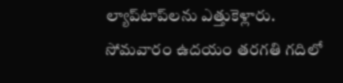ల్యాప్‌టాప్‌ల‌ను ఎత్తుకెళ్లారు. సోమవారం ఉదయం తరగతి గదిలో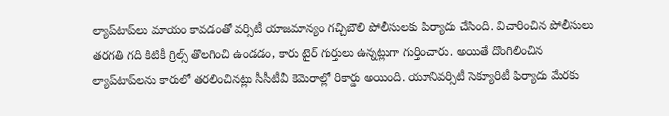ల్యాప్‌టాప్‌లు మాయం కావడంతో వర్సిటీ యాజమాన్యం గచ్చిబౌలి పోలీసులకు పిర్యాదు చేసింది. విచారించిన పోలీసులు తరగతి గది కిటికీ గ్రిల్స్ తొలగించి ఉండడం, కారు టైర్ గుర్తులు ఉన్నట్లుగా గుర్తించారు. అయితే దొంగిలించిన ల్యాప్‌టాప్‌ల‌ను కారులో త‌ర‌లించిన‌ట్లు సీసీటీవీ కెమెరాల్లో రికార్డు అయింది. యూనివ‌ర్సిటీ సెక్యూరిటీ ఫిర్యాదు మేర‌కు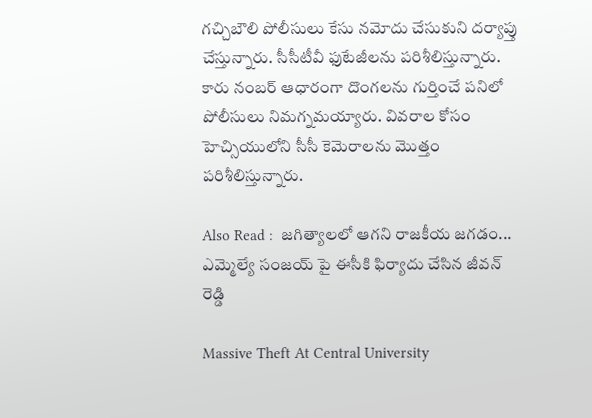గ‌చ్చిబౌలి పోలీసులు కేసు న‌మోదు చేసుకుని ద‌ర్యాప్తు చేస్తున్నారు. సీసీటీవీ ఫుటేజీల‌ను ప‌రిశీలిస్తున్నారు. కారు నంబ‌ర్ ఆధారంగా దొంగ‌ల‌ను గుర్తించే ప‌నిలో పోలీసులు నిమ‌గ్నమ‌య్యారు. వివరాల కోసం హెచ్సియులోని సీసీ కెమెరాలను మొత్తం పరిశీలిస్తున్నారు.

Also Read :  జగిత్యాలలో ఆగని రాజకీయ జగడం... ఎమ్మెల్యే సంజయ్ పై ఈసీకి ఫిర్యాదు చేసిన జీవన్ రెడ్డి

Massive Theft At Central University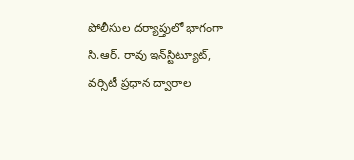పోలీసుల దర్యాప్తులో భాగంగా సి.ఆర్. రావు ఇన్‌స్టిట్యూట్, వర్సిటీ ప్రధాన ద్వారాల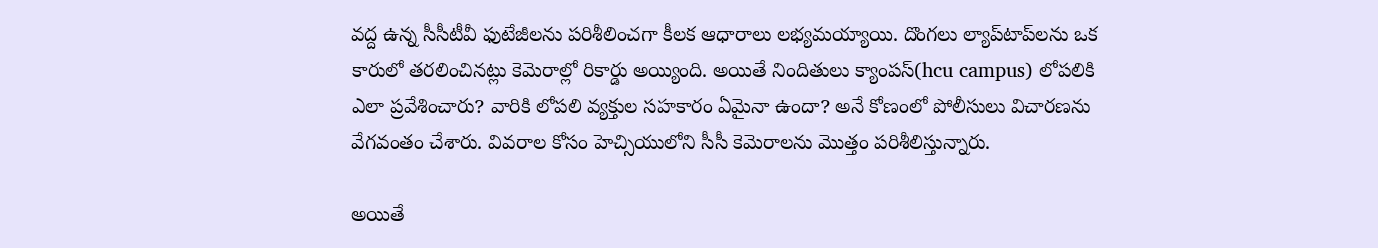వద్ద ఉన్న సీసీటీవీ ఫుటేజీలను పరిశీలించగా కీలక ఆధారాలు లభ్యమయ్యాయి. దొంగలు ల్యాప్‌టాప్‌లను ఒక కారులో తరలించినట్లు కెమెరాల్లో రికార్డు అయ్యింది. అయితే నిందితులు క్యాంపస్(hcu campus) లోపలికి ఎలా ప్రవేశించారు? వారికి లోపలి వ్యక్తుల సహకారం ఏమైనా ఉందా? అనే కోణంలో పోలీసులు విచారణను వేగవంతం చేశారు. వివరాల కోసం హెచ్సియులోని సీసీ కెమెరాలను మొత్తం పరిశీలిస్తున్నారు.

అయితే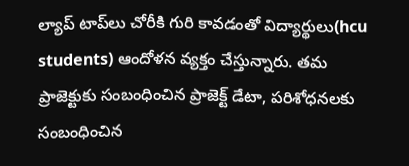ల్యాప్ టాప్‌లు చోరీకి గురి కావడంతో విద్యార్థులు(hcu students) ఆందోళన వ్యక్తం చేస్తున్నారు. తమ ప్రాజెక్టుకు సంబంధించిన ప్రాజెక్ట్ డేటా, పరిశోధనలకు సంబంధించిన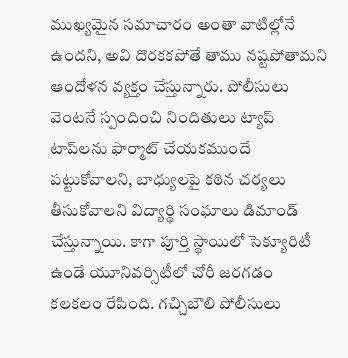ముఖ్యమైన సమాచారం అంతా వాటిల్లోనే ఉందని, అవి దొరకకపోతే తాము నష్టపోతామని ఆందోళన వ్యక్తం చేస్తున్నారు. పోలీసులు వెంటనే స్పందించి నిందితులు ట్యాప్‌ టాప్‌లను ఫార్మాట్‌ చేయకముందే పట్టుకోవాలని, బాధ్యులపై కఠిన చర్యలు తీసుకోవాలని విద్యార్థి సంఘాలు డిమాండ్ చేస్తున్నాయి. కాగా పూర్తి స్థాయిలో సెక్యూరిటీ ఉండే యూనివర్సిటీలో చోరీ జరగడం కలకలం రేపింది. గచ్చిబౌలి పోలీసులు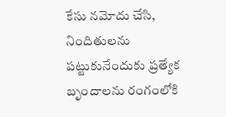కేసు నమోదు చేసి, నిందితులను పట్టుకునేందుకు ప్రత్యేక బృందాలను రంగంలోకి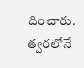దించారు. త్వరలోనే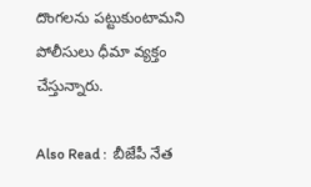దొంగలను పట్టుకుంటామని పోలీసులు ధీమా వ్యక్తం చేస్తున్నారు.

Also Read :  బీజేపీ నేత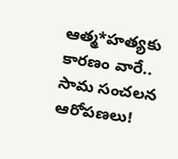ఆత్మ*హత్యకు కారణం వారే.. సామ సంచలన ఆరోపణలు!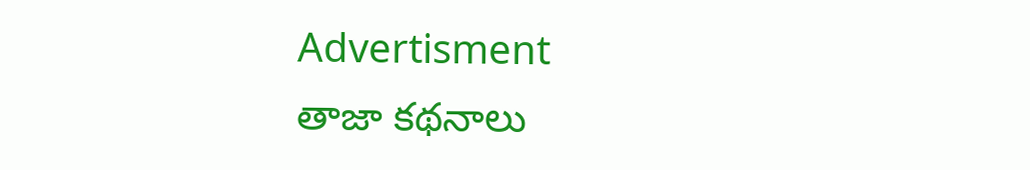Advertisment
తాజా కథనాలు